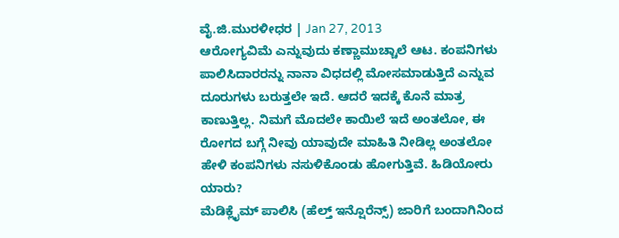ವೈ.ಜಿ.ಮುರಳೀಧರ | Jan 27, 2013
ಆರೋಗ್ಯವಿಮೆ ಎನ್ನುವುದು ಕಣ್ಣಾಮುಚ್ಚಾಲೆ ಆಟ. ಕಂಪನಿಗಳು ಪಾಲಿಸಿದಾರರನ್ನು ನಾನಾ ವಿಧದಲ್ಲಿ ಮೋಸಮಾಡುತ್ತಿದೆ ಎನ್ನುವ ದೂರುಗಳು ಬರುತ್ತಲೇ ಇದೆ. ಆದರೆ ಇದಕ್ಕೆ ಕೊನೆ ಮಾತ್ರ ಕಾಣುತ್ತಿಲ್ಲ. ನಿಮಗೆ ಮೊದಲೇ ಕಾಯಿಲೆ ಇದೆ ಅಂತಲೋ, ಈ ರೋಗದ ಬಗ್ಗೆ ನೀವು ಯಾವುದೇ ಮಾಹಿತಿ ನೀಡಿಲ್ಲ ಅಂತಲೋ ಹೇಳಿ ಕಂಪನಿಗಳು ನಸುಳಿಕೊಂಡು ಹೋಗುತ್ತಿವೆ. ಹಿಡಿಯೋರು ಯಾರು?
ಮೆಡಿಕ್ಲೈಮ್ ಪಾಲಿಸಿ (ಹೆಲ್ತ್ ಇನ್ಷೊರೆನ್ಸ್) ಜಾರಿಗೆ ಬಂದಾಗಿನಿಂದ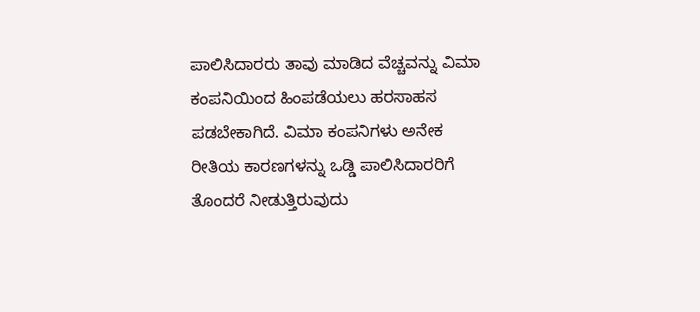ಪಾಲಿಸಿದಾರರು ತಾವು ಮಾಡಿದ ವೆಚ್ಚವನ್ನು ವಿಮಾ ಕಂಪನಿಯಿಂದ ಹಿಂಪಡೆಯಲು ಹರಸಾಹಸ ಪಡಬೇಕಾಗಿದೆ. ವಿಮಾ ಕಂಪನಿಗಳು ಅನೇಕ ರೀತಿಯ ಕಾರಣಗಳನ್ನು ಒಡ್ಡಿ ಪಾಲಿಸಿದಾರರಿಗೆ ತೊಂದರೆ ನೀಡುತ್ತಿರುವುದು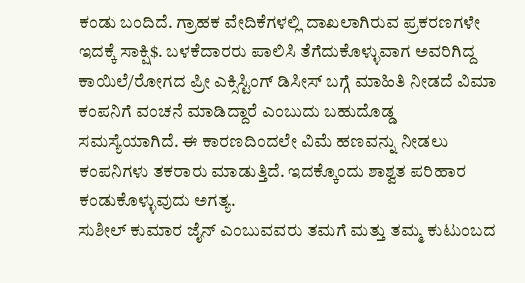ಕಂಡು ಬಂದಿದೆ. ಗ್ರಾಹಕ ವೇದಿಕೆಗಳಲ್ಲಿ ದಾಖಲಾಗಿರುವ ಪ್ರಕರಣಗಳೇ ಇದಕ್ಕೆ ಸಾಕ್ಷಿ$. ಬಳಕೆದಾರರು ಪಾಲಿಸಿ ತೆಗೆದುಕೊಳ್ಳುವಾಗ ಅವರಿಗಿದ್ದ ಕಾಯಿಲೆ/ರೋಗದ ಪ್ರೀ ಎಕ್ಸಿಸ್ಟಿಂಗ್ ಡಿಸೀಸ್ ಬಗ್ಗೆ ಮಾಹಿತಿ ನೀಡದೆ ವಿಮಾ ಕಂಪನಿಗೆ ವಂಚನೆ ಮಾಡಿದ್ದಾರೆ ಎಂಬುದು ಬಹುದೊಡ್ಡ ಸಮಸ್ಯೆಯಾಗಿದೆ. ಈ ಕಾರಣದಿಂದಲೇ ವಿಮೆ ಹಣವನ್ನು ನೀಡಲು ಕಂಪನಿಗಳು ತಕರಾರು ಮಾಡುತ್ತಿದೆ. ಇದಕ್ಕೊಂದು ಶಾಶ್ವತ ಪರಿಹಾರ ಕಂಡುಕೊಳ್ಳುವುದು ಅಗತ್ಯ.
ಸುಶೀಲ್ ಕುಮಾರ ಜೈನ್ ಎಂಬುವವರು ತಮಗೆ ಮತ್ತು ತಮ್ಮ ಕುಟುಂಬದ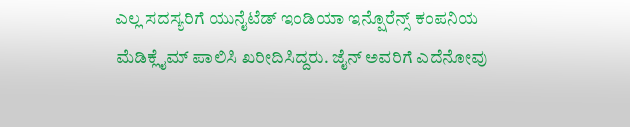ಎಲ್ಲ ಸದಸ್ಯರಿಗೆ ಯುನೈಟೆಡ್ ಇಂಡಿಯಾ ಇನ್ಷೊರೆನ್ಸ್ ಕಂಪನಿಯ ಮೆಡಿಕ್ಲೈಮ್ ಪಾಲಿಸಿ ಖರೀದಿಸಿದ್ದರು. ಜೈನ್ ಅವರಿಗೆ ಎದೆನೋವು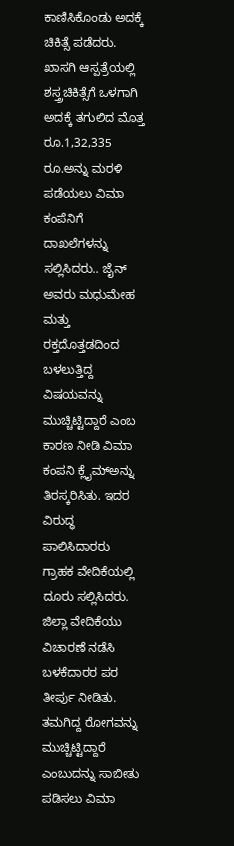ಕಾಣಿಸಿಕೊಂಡು ಅದಕ್ಕೆ ಚಿಕಿತ್ಸೆ ಪಡೆದರು. ಖಾಸಗಿ ಆಸ್ಪತ್ರೆಯಲ್ಲಿ ಶಸ್ತ್ರಚಿಕಿತ್ಸೆಗೆ ಒಳಗಾಗಿ ಅದಕ್ಕೆ ತಗುಲಿದ ಮೊತ್ತ ರೂ.1,32,335 ರೂ.ಅನ್ನು ಮರಳಿ ಪಡೆಯಲು ವಿಮಾ ಕಂಪೆನಿಗೆ ದಾಖಲೆಗಳನ್ನು ಸಲ್ಲಿಸಿದರು.. ಜೈನ್ ಅವರು ಮಧುಮೇಹ ಮತ್ತು ರಕ್ತದೊತ್ತಡದಿಂದ ಬಳಲುತ್ತಿದ್ದ ವಿಷಯವನ್ನು ಮುಚ್ಚಿಟ್ಟಿದ್ದಾರೆ ಎಂಬ ಕಾರಣ ನೀಡಿ ವಿಮಾ ಕಂಪನಿ ಕ್ಲೈಮ್ಅನ್ನು ತಿರಸ್ಕರಿಸಿತು. ಇದರ ವಿರುದ್ಧ ಪಾಲಿಸಿದಾರರು ಗ್ರಾಹಕ ವೇದಿಕೆಯಲ್ಲಿ ದೂರು ಸಲ್ಲಿಸಿದರು. ಜಿಲ್ಲಾ ವೇದಿಕೆಯು ವಿಚಾರಣೆ ನಡೆಸಿ ಬಳಕೆದಾರರ ಪರ ತೀರ್ಪು ನೀಡಿತು. ತಮಗಿದ್ದ ರೋಗವನ್ನು ಮುಚ್ಚಿಟ್ಟಿದ್ದಾರೆ ಎಂಬುದನ್ನು ಸಾಬೀತು ಪಡಿಸಲು ವಿಮಾ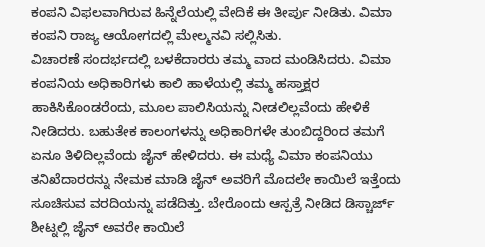ಕಂಪನಿ ವಿಫಲವಾಗಿರುವ ಹಿನ್ನೆಲೆಯಲ್ಲಿ ವೇದಿಕೆ ಈ ತೀರ್ಪು ನೀಡಿತು. ವಿಮಾ ಕಂಪನಿ ರಾಜ್ಯ ಆಯೋಗದಲ್ಲಿ ಮೇಲ್ಮನವಿ ಸಲ್ಲಿಸಿತು.
ವಿಚಾರಣೆ ಸಂದರ್ಭದಲ್ಲಿ ಬಳಕೆದಾರರು ತಮ್ಮ ವಾದ ಮಂಡಿಸಿದರು. ವಿಮಾ ಕಂಪನಿಯ ಅಧಿಕಾರಿಗಳು ಕಾಲಿ ಹಾಳೆಯಲ್ಲಿ ತಮ್ಮ ಹಸ್ತಾಕ್ಷರ ಹಾಕಿಸಿಕೊಂಡರೆಂದು, ಮೂಲ ಪಾಲಿಸಿಯನ್ನು ನೀಡಲಿಲ್ಲವೆಂದು ಹೇಳಿಕೆ ನೀಡಿದರು. ಬಹುತೇಕ ಕಾಲಂಗಳನ್ನು ಅಧಿಕಾರಿಗಳೇ ತುಂಬಿದ್ದರಿಂದ ತಮಗೆ ಏನೂ ತಿಳಿದಿಲ್ಲವೆಂದು ಜೈನ್ ಹೇಳಿದರು. ಈ ಮಧ್ಯೆ ವಿಮಾ ಕಂಪನಿಯು ತನಿಖೆದಾರರನ್ನು ನೇಮಕ ಮಾಡಿ ಜೈನ್ ಅವರಿಗೆ ಮೊದಲೇ ಕಾಯಿಲೆ ಇತ್ತೆಂದು ಸೂಚಿಸುವ ವರದಿಯನ್ನು ಪಡೆದಿತ್ತು. ಬೇರೊಂದು ಆಸ್ಪತ್ರೆ ನೀಡಿದ ಡಿಸ್ಚಾರ್ಜ್ ಶೀಟ್ನಲ್ಲಿ ಜೈನ್ ಅವರೇ ಕಾಯಿಲೆ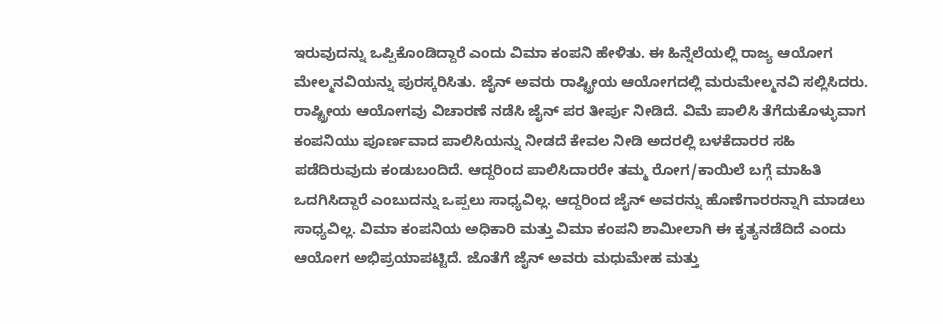ಇರುವುದನ್ನು ಒಪ್ಪಿಕೊಂಡಿದ್ದಾರೆ ಎಂದು ವಿಮಾ ಕಂಪನಿ ಹೇಳಿತು. ಈ ಹಿನ್ನೆಲೆಯಲ್ಲಿ ರಾಜ್ಯ ಆಯೋಗ ಮೇಲ್ಮನವಿಯನ್ನು ಪುರಸ್ಕರಿಸಿತು. ಜೈನ್ ಅವರು ರಾಷ್ಟ್ರೀಯ ಆಯೋಗದಲ್ಲಿ ಮರುಮೇಲ್ಮನವಿ ಸಲ್ಲಿಸಿದರು.
ರಾಷ್ಟ್ರೀಯ ಆಯೋಗವು ವಿಚಾರಣೆ ನಡೆಸಿ ಜೈನ್ ಪರ ತೀರ್ಪು ನೀಡಿದೆ. ವಿಮೆ ಪಾಲಿಸಿ ತೆಗೆದುಕೊಳ್ಳುವಾಗ ಕಂಪನಿಯು ಪೂರ್ಣವಾದ ಪಾಲಿಸಿಯನ್ನು ನೀಡದೆ ಕೇವಲ ನೀಡಿ ಅದರಲ್ಲಿ ಬಳಕೆದಾರರ ಸಹಿ ಪಡೆದಿರುವುದು ಕಂಡುಬಂದಿದೆ. ಆದ್ದರಿಂದ ಪಾಲಿಸಿದಾರರೇ ತಮ್ಮ ರೋಗ/ಕಾಯಿಲೆ ಬಗ್ಗೆ ಮಾಹಿತಿ ಒದಗಿಸಿದ್ದಾರೆ ಎಂಬುದನ್ನು ಒಪ್ಪಲು ಸಾಧ್ಯವಿಲ್ಲ. ಆದ್ದರಿಂದ ಜೈನ್ ಅವರನ್ನು ಹೊಣೆಗಾರರನ್ನಾಗಿ ಮಾಡಲು ಸಾಧ್ಯವಿಲ್ಲ. ವಿಮಾ ಕಂಪನಿಯ ಅಧಿಕಾರಿ ಮತ್ತು ವಿಮಾ ಕಂಪನಿ ಶಾಮೀಲಾಗಿ ಈ ಕೃತ್ಯನಡೆದಿದೆ ಎಂದು ಆಯೋಗ ಅಭಿಪ್ರಯಾಪಟ್ಟಿದೆ. ಜೊತೆಗೆ ಜೈನ್ ಅವರು ಮಧುಮೇಹ ಮತ್ತು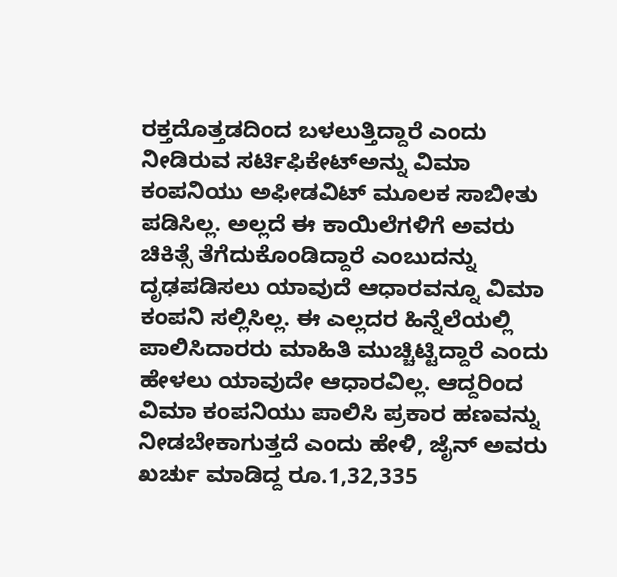ರಕ್ತದೊತ್ತಡದಿಂದ ಬಳಲುತ್ತಿದ್ದಾರೆ ಎಂದು ನೀಡಿರುವ ಸರ್ಟಿಫಿಕೇಟ್ಅನ್ನು ವಿಮಾ ಕಂಪನಿಯು ಅಫೀಡವಿಟ್ ಮೂಲಕ ಸಾಬೀತು ಪಡಿಸಿಲ್ಲ. ಅಲ್ಲದೆ ಈ ಕಾಯಿಲೆಗಳಿಗೆ ಅವರು ಚಿಕಿತ್ಸೆ ತೆಗೆದುಕೊಂಡಿದ್ದಾರೆ ಎಂಬುದನ್ನು ದೃಢಪಡಿಸಲು ಯಾವುದೆ ಆಧಾರವನ್ನೂ ವಿಮಾ ಕಂಪನಿ ಸಲ್ಲಿಸಿಲ್ಲ. ಈ ಎಲ್ಲದರ ಹಿನ್ನೆಲೆಯಲ್ಲಿ ಪಾಲಿಸಿದಾರರು ಮಾಹಿತಿ ಮುಚ್ಚಿಟ್ಟಿದ್ದಾರೆ ಎಂದು ಹೇಳಲು ಯಾವುದೇ ಆಧಾರವಿಲ್ಲ. ಆದ್ದರಿಂದ ವಿಮಾ ಕಂಪನಿಯು ಪಾಲಿಸಿ ಪ್ರಕಾರ ಹಣವನ್ನು ನೀಡಬೇಕಾಗುತ್ತದೆ ಎಂದು ಹೇಳಿ, ಜೈನ್ ಅವರು ಖರ್ಚು ಮಾಡಿದ್ದ ರೂ.1,32,335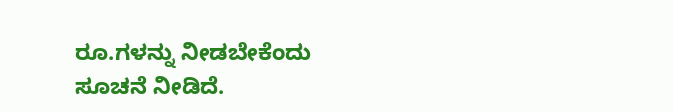ರೂ.ಗಳನ್ನು ನೀಡಬೇಕೆಂದು ಸೂಚನೆ ನೀಡಿದೆ.